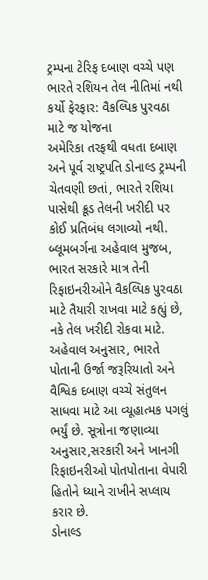ટ્રમ્પના ટેરિફ દબાણ વચ્ચે પણ ભારતે રશિયન તેલ નીતિમાં નથી કર્યો ફેરફાર: વૈકલ્પિક પુરવઠા માટે જ યોજના
અમેરિકા તરફથી વધતા દબાણ અને પૂર્વ રાષ્ટ્રપતિ ડોનાલ્ડ ટ્રમ્પની ચેતવણી છતાં, ભારતે રશિયા પાસેથી ક્રૂડ તેલની ખરીદી પર કોઈ પ્રતિબંધ લગાવ્યો નથી. બ્લૂમબર્ગના અહેવાલ મુજબ, ભારત સરકારે માત્ર તેની રિફાઇનરીઓને વૈકલ્પિક પુરવઠા માટે તૈયારી રાખવા માટે કહ્યું છે, નકે તેલ ખરીદી રોકવા માટે.
અહેવાલ અનુસાર, ભારતે પોતાની ઉર્જા જરૂરિયાતો અને વૈશ્વિક દબાણ વચ્ચે સંતુલન સાધવા માટે આ વ્યૂહાત્મક પગલું ભર્યું છે. સૂત્રોના જણાવ્યા અનુસાર,સરકારી અને ખાનગી રિફાઇનરીઓ પોતપોતાના વેપારી હિતોને ધ્યાને રાખીને સપ્લાય કરાર છે.
ડોનાલ્ડ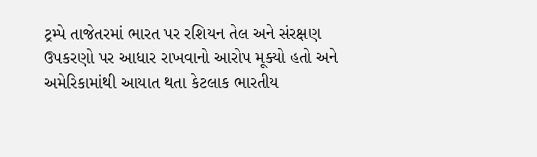ટ્રમ્પે તાજેતરમાં ભારત પર રશિયન તેલ અને સંરક્ષણ ઉપકરણો પર આધાર રાખવાનો આરોપ મૂક્યો હતો અને અમેરિકામાંથી આયાત થતા કેટલાક ભારતીય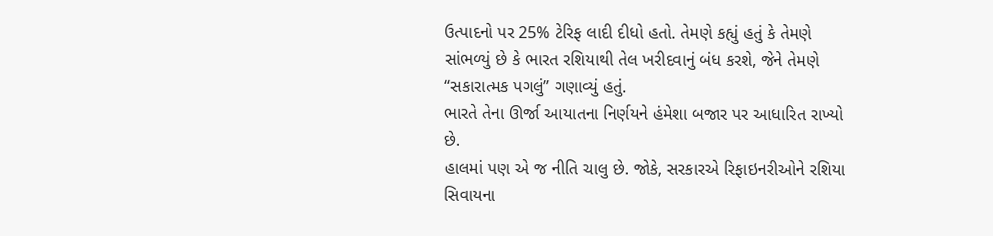ઉત્પાદનો પર 25% ટેરિફ લાદી દીધો હતો. તેમણે કહ્યું હતું કે તેમણે સાંભળ્યું છે કે ભારત રશિયાથી તેલ ખરીદવાનું બંધ કરશે, જેને તેમણે “સકારાત્મક પગલું” ગણાવ્યું હતું.
ભારતે તેના ઊર્જા આયાતના નિર્ણયને હંમેશા બજાર પર આધારિત રાખ્યો છે.
હાલમાં પણ એ જ નીતિ ચાલુ છે. જોકે, સરકારએ રિફાઇનરીઓને રશિયા સિવાયના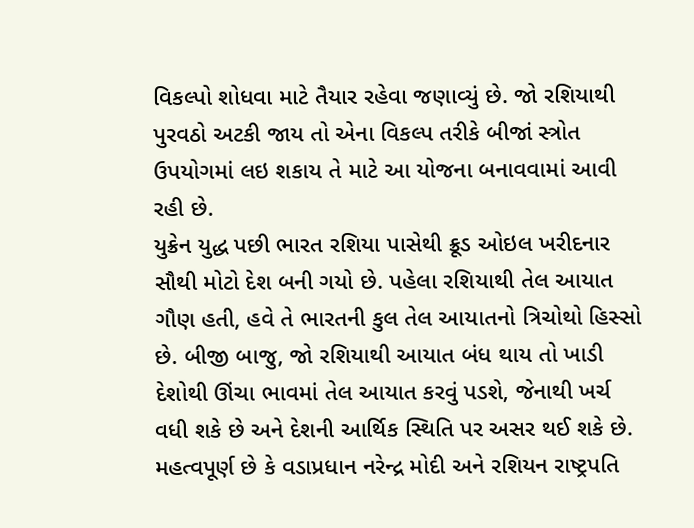વિકલ્પો શોધવા માટે તૈયાર રહેવા જણાવ્યું છે. જો રશિયાથી પુરવઠો અટકી જાય તો એના વિકલ્પ તરીકે બીજાં સ્ત્રોત ઉપયોગમાં લઇ શકાય તે માટે આ યોજના બનાવવામાં આવી રહી છે.
યુક્રેન યુદ્ધ પછી ભારત રશિયા પાસેથી ક્રૂડ ઓઇલ ખરીદનાર સૌથી મોટો દેશ બની ગયો છે. પહેલા રશિયાથી તેલ આયાત ગૌણ હતી, હવે તે ભારતની કુલ તેલ આયાતનો ત્રિચોથો હિસ્સો છે. બીજી બાજુ, જો રશિયાથી આયાત બંધ થાય તો ખાડી દેશોથી ઊંચા ભાવમાં તેલ આયાત કરવું પડશે, જેનાથી ખર્ચ વધી શકે છે અને દેશની આર્થિક સ્થિતિ પર અસર થઈ શકે છે.
મહત્વપૂર્ણ છે કે વડાપ્રધાન નરેન્દ્ર મોદી અને રશિયન રાષ્ટ્રપતિ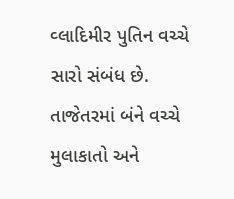વ્લાદિમીર પુતિન વચ્ચે સારો સંબંધ છે. તાજેતરમાં બંને વચ્ચે મુલાકાતો અને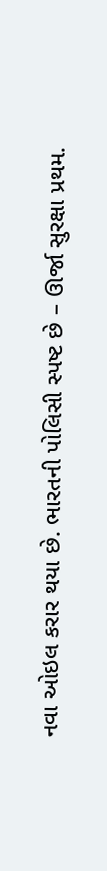નવા ઓઇલ કરાર થયા છે. ભારતની પોલિસી સ્પષ્ટ છે – ઊર્જા સુરક્ષા પ્રથમ.